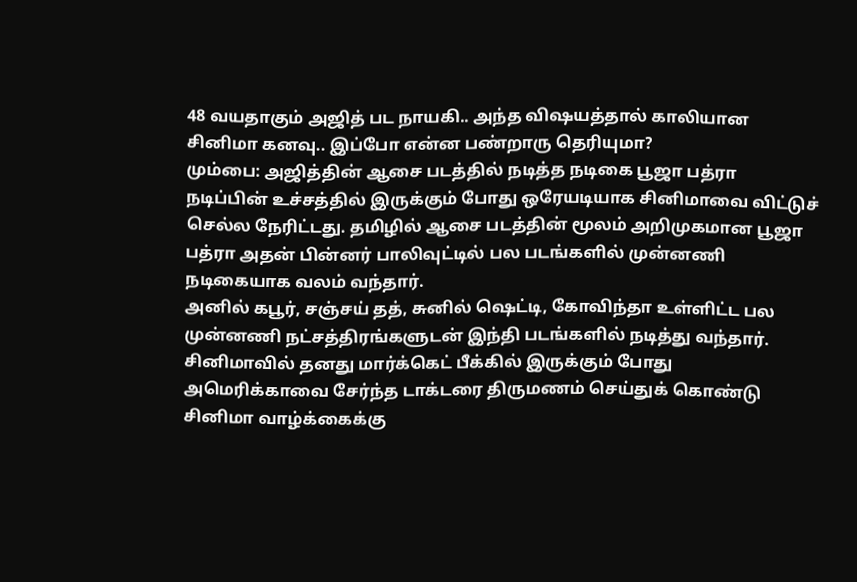48 வயதாகும் அஜித் பட நாயகி.. அந்த விஷயத்தால் காலியான சினிமா கனவு.. இப்போ என்ன பண்றாரு தெரியுமா?
மும்பை: அஜித்தின் ஆசை படத்தில் நடித்த நடிகை பூஜா பத்ரா நடிப்பின் உச்சத்தில் இருக்கும் போது ஒரேயடியாக சினிமாவை விட்டுச் செல்ல நேரிட்டது. தமிழில் ஆசை படத்தின் மூலம் அறிமுகமான பூஜா பத்ரா அதன் பின்னர் பாலிவுட்டில் பல படங்களில் முன்னணி நடிகையாக வலம் வந்தார்.
அனில் கபூர், சஞ்சய் தத், சுனில் ஷெட்டி, கோவிந்தா உள்ளிட்ட பல முன்னணி நட்சத்திரங்களுடன் இந்தி படங்களில் நடித்து வந்தார்.
சினிமாவில் தனது மார்க்கெட் பீக்கில் இருக்கும் போது அமெரிக்காவை சேர்ந்த டாக்டரை திருமணம் செய்துக் கொண்டு சினிமா வாழ்க்கைக்கு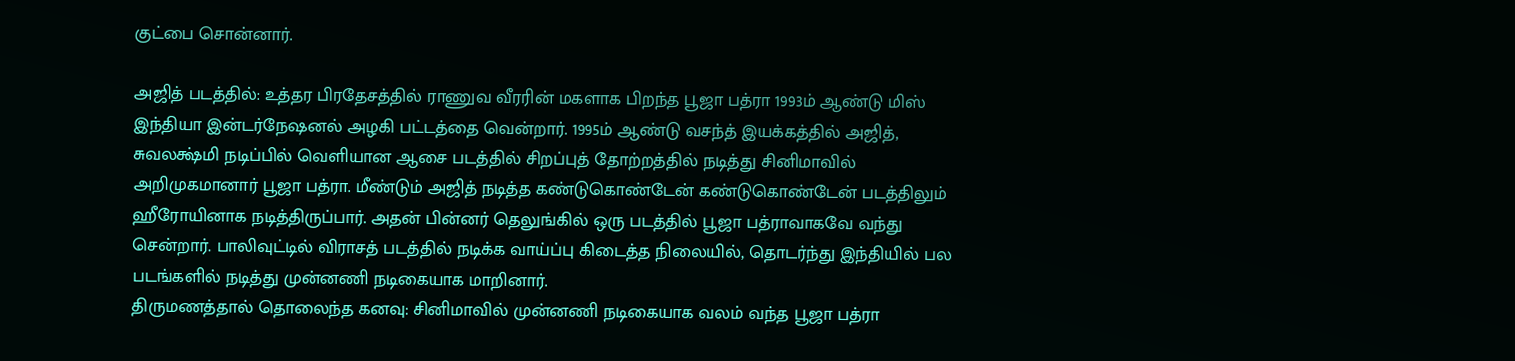குட்பை சொன்னார்.

அஜித் படத்தில்: உத்தர பிரதேசத்தில் ராணுவ வீரரின் மகளாக பிறந்த பூஜா பத்ரா 1993ம் ஆண்டு மிஸ் இந்தியா இன்டர்நேஷனல் அழகி பட்டத்தை வென்றார். 1995ம் ஆண்டு வசந்த் இயக்கத்தில் அஜித், சுவலக்ஷ்மி நடிப்பில் வெளியான ஆசை படத்தில் சிறப்புத் தோற்றத்தில் நடித்து சினிமாவில் அறிமுகமானார் பூஜா பத்ரா. மீண்டும் அஜித் நடித்த கண்டுகொண்டேன் கண்டுகொண்டேன் படத்திலும் ஹீரோயினாக நடித்திருப்பார். அதன் பின்னர் தெலுங்கில் ஒரு படத்தில் பூஜா பத்ராவாகவே வந்து சென்றார். பாலிவுட்டில் விராசத் படத்தில் நடிக்க வாய்ப்பு கிடைத்த நிலையில், தொடர்ந்து இந்தியில் பல படங்களில் நடித்து முன்னணி நடிகையாக மாறினார்.
திருமணத்தால் தொலைந்த கனவு: சினிமாவில் முன்னணி நடிகையாக வலம் வந்த பூஜா பத்ரா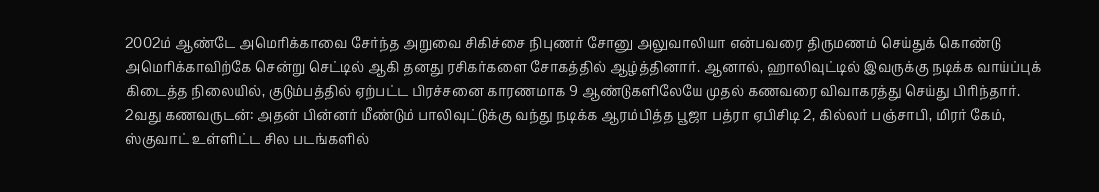2002ம் ஆண்டே அமெரிக்காவை சேர்ந்த அறுவை சிகிச்சை நிபுணர் சோனு அலுவாலியா என்பவரை திருமணம் செய்துக் கொண்டு அமெரிக்காவிற்கே சென்று செட்டில் ஆகி தனது ரசிகர்களை சோகத்தில் ஆழ்த்தினார். ஆனால், ஹாலிவுட்டில் இவருக்கு நடிக்க வாய்ப்புக் கிடைத்த நிலையில், குடும்பத்தில் ஏற்பட்ட பிரச்சனை காரணமாக 9 ஆண்டுகளிலேயே முதல் கணவரை விவாகரத்து செய்து பிரிந்தார்.
2வது கணவருடன்: அதன் பின்னர் மீண்டும் பாலிவுட்டுக்கு வந்து நடிக்க ஆரம்பித்த பூஜா பத்ரா ஏபிசிடி 2, கில்லர் பஞ்சாபி, மிரர் கேம், ஸ்குவாட் உள்ளிட்ட சில படங்களில்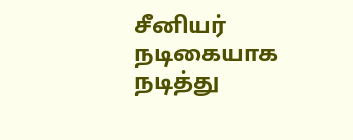சீனியர் நடிகையாக நடித்து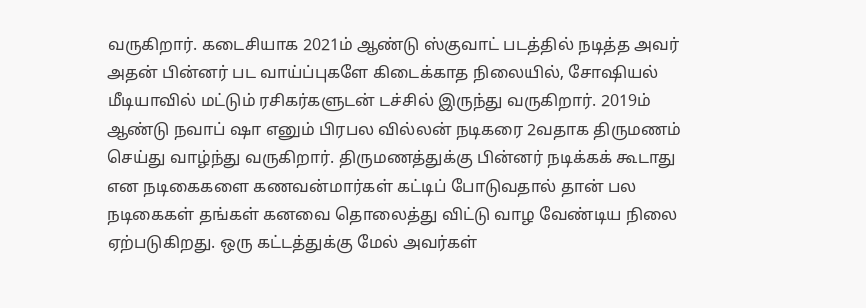வருகிறார். கடைசியாக 2021ம் ஆண்டு ஸ்குவாட் படத்தில் நடித்த அவர் அதன் பின்னர் பட வாய்ப்புகளே கிடைக்காத நிலையில், சோஷியல் மீடியாவில் மட்டும் ரசிகர்களுடன் டச்சில் இருந்து வருகிறார். 2019ம் ஆண்டு நவாப் ஷா எனும் பிரபல வில்லன் நடிகரை 2வதாக திருமணம் செய்து வாழ்ந்து வருகிறார். திருமணத்துக்கு பின்னர் நடிக்கக் கூடாது என நடிகைகளை கணவன்மார்கள் கட்டிப் போடுவதால் தான் பல நடிகைகள் தங்கள் கனவை தொலைத்து விட்டு வாழ வேண்டிய நிலை ஏற்படுகிறது. ஒரு கட்டத்துக்கு மேல் அவர்கள்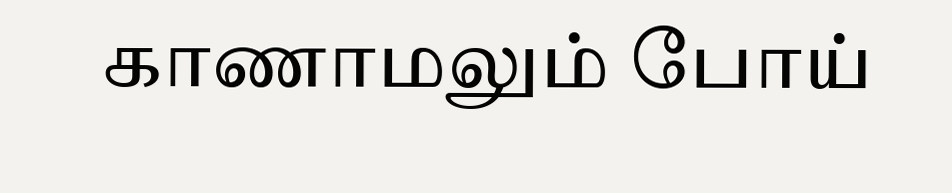காணாமலும் போய்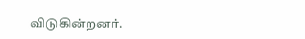விடுகின்றனர்.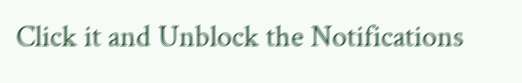Click it and Unblock the Notifications